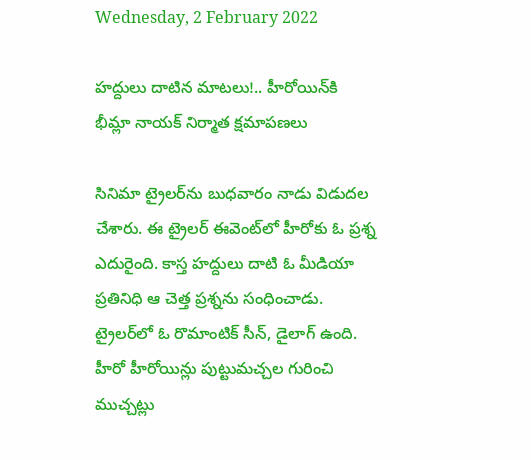Wednesday, 2 February 2022

హద్దులు దాటిన మాటలు!.. హీరోయిన్‌కి భీమ్లా నాయక్ నిర్మాత క్షమాపణలు

సినిమా ట్రైలర్‌ను బుధవారం నాడు విడుదల చేశారు. ఈ ట్రైలర్ ఈవెంట్‌లో హీరోకు ఓ ప్రశ్న ఎదురైంది. కాస్త హద్దులు దాటి ఓ మీడియా ప్రతినిధి ఆ చెత్త ప్రశ్నను సంధించాడు. ట్రైలర్‌లో ఓ రొమాంటిక్ సీన్, డైలాగ్ ఉంది. హీరో హీరోయిన్లు పుట్టుమచ్చల గురించి ముచ్చట్లు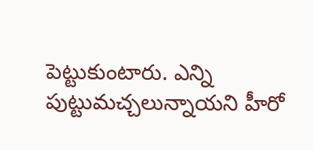పెట్టుకుంటారు. ఎన్ని పుట్టుమచ్చలున్నాయని హీరో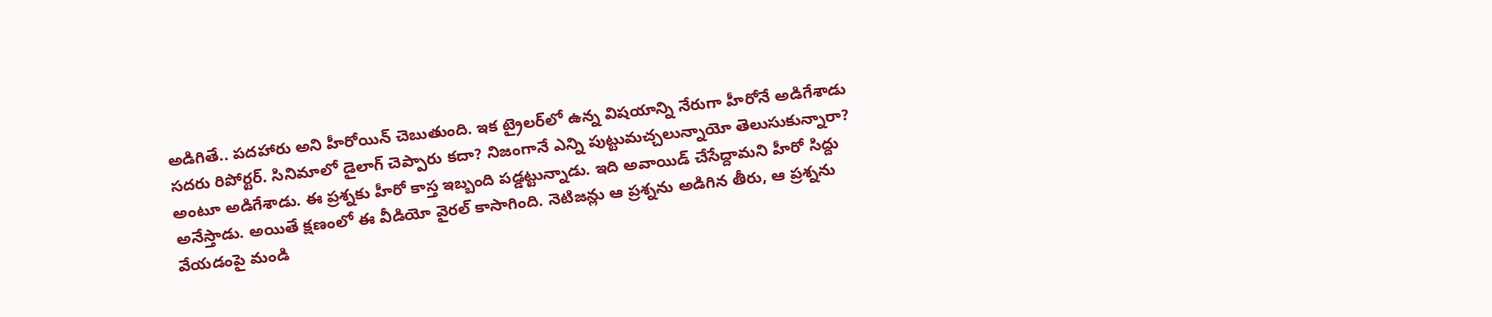అడిగితే.. పదహారు అని హీరోయిన్ చెబుతుంది. ఇక ట్రైలర్‌లో ఉన్న విషయాన్ని నేరుగా హీరోనే అడిగేశాడు సదరు రిపోర్టర్. సినిమాలో డైలాగ్ చెప్పారు కదా? నిజంగానే ఎన్ని పుట్టుమచ్చలున్నాయో తెలుసుకున్నారా? అంటూ అడిగేశాడు. ఈ ప్రశ్నకు హీరో కాస్త ఇబ్బంది పడ్డట్టున్నాడు. ఇది అవాయిడ్ చేసేద్దామని హీరో సిద్దు అనేస్తాడు. అయితే క్షణంలో ఈ వీడియో వైరల్ కాసాగింది. నెటిజన్లు ఆ ప్రశ్నను అడిగిన తీరు, ఆ ప్రశ్నను వేయడంపై మండి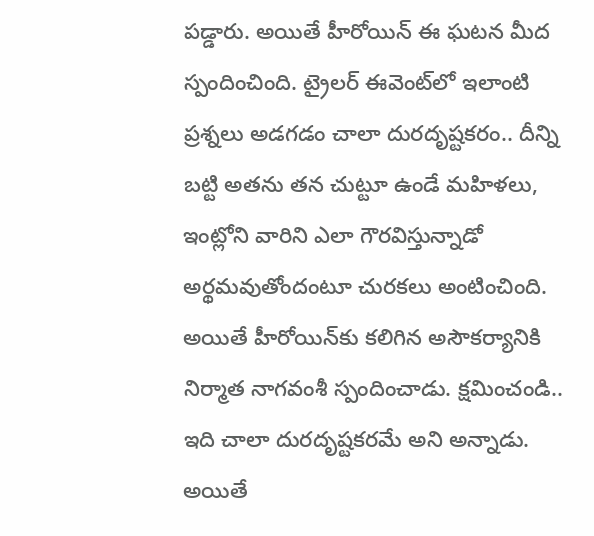పడ్డారు. అయితే హీరోయిన్ ఈ ఘటన మీద స్పందించింది. ట్రైలర్ ఈవెంట్‌లో ఇలాంటి ప్రశ్నలు అడగడం చాలా దురదృష్టకరం.. దీన్ని బట్టి అతను తన చుట్టూ ఉండే మహిళలు, ఇంట్లోని వారిని ఎలా గౌరవిస్తున్నాడో అర్థమవుతోందంటూ చురకలు అంటించింది. అయితే హీరోయిన్‌కు కలిగిన అసౌకర్యానికి నిర్మాత నాగవంశీ స్పందించాడు. క్షమించండి.. ఇది చాలా దురదృష్టకరమే అని అన్నాడు. అయితే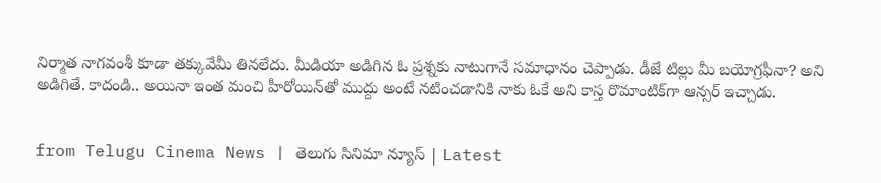నిర్మాత నాగవంశీ కూడా తక్కువేమీ తినలేదు. మీడియా అడిగిన ఓ ప్రశ్నకు నాటుగానే సమాధానం చెప్పాడు. డీజే టిల్లు మీ బయోగ్రఫీనా? అని అడిగితే. కాదండి.. అయినా ఇంత మంచి హీరోయిన్‌తో ముద్దు అంటే నటించడానికి నాకు ఓకే అని కాస్త రొమాంటిక్‌గా ఆన్సర్ ఇచ్చాడు.


from Telugu Cinema News | తెలుగు సినిమా న్యూస్ | Latest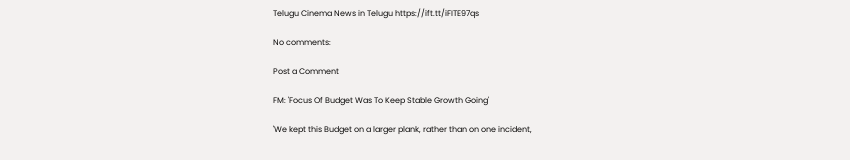Telugu Cinema News in Telugu https://ift.tt/iFITE97qs

No comments:

Post a Comment

FM: 'Focus Of Budget Was To Keep Stable Growth Going'

'We kept this Budget on a larger plank, rather than on one incident,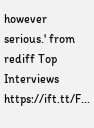however serious.' from rediff Top Interviews https://ift.tt/F...